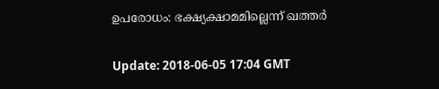ഉപരോധം: ഭക്ഷ്യക്ഷാമമില്ലെന്ന് ഖത്തര്‍

Update: 2018-06-05 17:04 GMT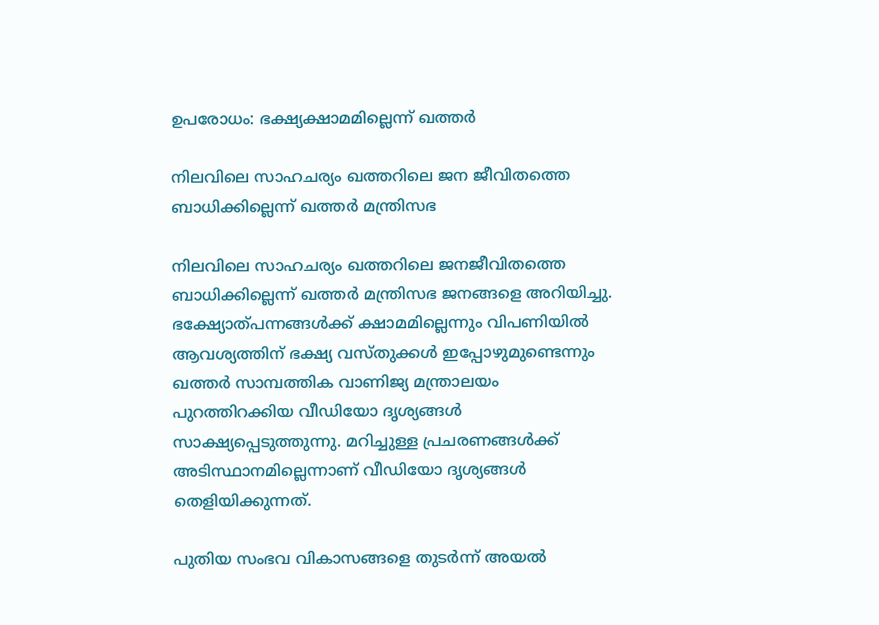ഉപരോധം: ഭക്ഷ്യക്ഷാമമില്ലെന്ന് ഖത്തര്‍

നിലവിലെ സാഹചര്യം ഖത്തറിലെ ജന ജീവിതത്തെ ബാധിക്കില്ലെന്ന് ഖത്തര്‍ മന്ത്രിസഭ

നിലവിലെ സാഹചര്യം ഖത്തറിലെ ജനജീവിതത്തെ ബാധിക്കില്ലെന്ന് ഖത്തര്‍ മന്ത്രിസഭ ജനങ്ങളെ അറിയിച്ചു. ഭക്ഷ്യോത്പന്നങ്ങള്‍ക്ക് ക്ഷാമമില്ലെന്നും വിപണിയില്‍ ആവശ്യത്തിന് ഭക്ഷ്യ വസ്തുക്കള്‍ ഇപ്പോഴുമുണ്ടെന്നും ഖത്തര്‍ സാമ്പത്തിക വാണിജ്യ മന്ത്രാലയം പുറത്തിറക്കിയ വീഡിയോ ദൃശ്യങ്ങള്‍ സാക്ഷ്യപ്പെടുത്തുന്നു. മറിച്ചുള്ള പ്രചരണങ്ങള്‍ക്ക് അടിസ്ഥാനമില്ലെന്നാണ് വീഡിയോ ദൃശ്യങ്ങള്‍ തെളിയിക്കുന്നത്.

പുതിയ സംഭവ വികാസങ്ങളെ തുടര്‍ന്ന് അയല്‍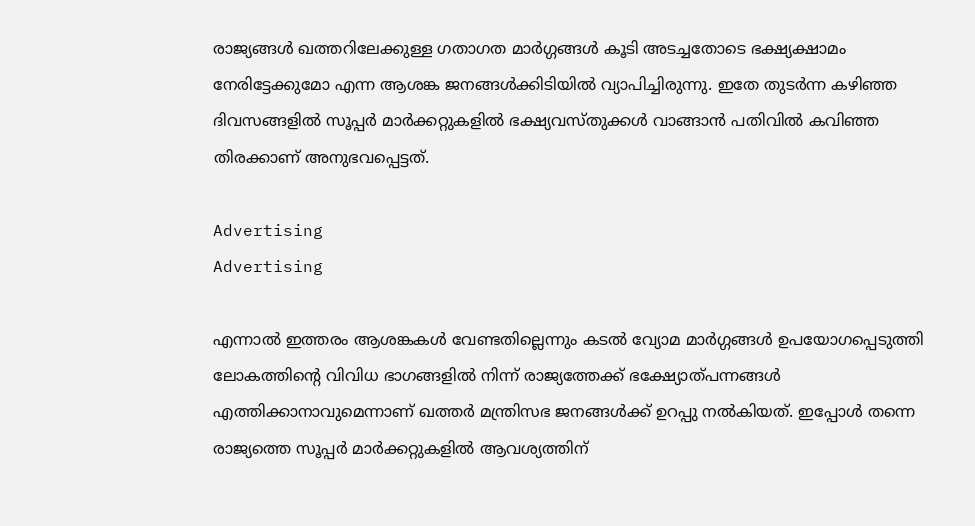രാജ്യങ്ങള്‍ ഖത്തറിലേക്കുള്ള ഗതാഗത മാര്‍ഗ്ഗങ്ങള്‍ കൂടി അടച്ചതോടെ ഭക്ഷ്യക്ഷാമം നേരിട്ടേക്കുമോ എന്ന ആശങ്ക ജനങ്ങള്‍ക്കിടിയില്‍ വ്യാപിച്ചിരുന്നു. ഇതേ തുടര്‍ന്ന കഴിഞ്ഞ ദിവസങ്ങളില്‍ സൂപ്പര്‍ മാര്‍ക്കറ്റുകളില്‍ ഭക്ഷ്യവസ്തുക്കള്‍ വാങ്ങാന്‍ പതിവില്‍ കവിഞ്ഞ തിരക്കാണ് അനുഭവപ്പെട്ടത്.

Advertising
Advertising

എന്നാല്‍ ഇത്തരം ആശങ്കകള്‍ വേണ്ടതില്ലെന്നും കടല്‍ വ്യോമ മാര്‍ഗ്ഗങ്ങള്‍ ഉപയോഗപ്പെടുത്തി ലോകത്തിന്റെ വിവിധ ഭാഗങ്ങളില്‍ നിന്ന് രാജ്യത്തേക്ക് ഭക്ഷ്യോത്പന്നങ്ങള്‍ എത്തിക്കാനാവുമെന്നാണ് ഖത്തര്‍ മന്ത്രിസഭ ജനങ്ങള്‍ക്ക് ഉറപ്പു നല്‍കിയത്. ഇപ്പോള്‍ തന്നെ രാജ്യത്തെ സൂപ്പര്‍ മാര്‍ക്കറ്റുകളില്‍ ആവശ്യത്തിന്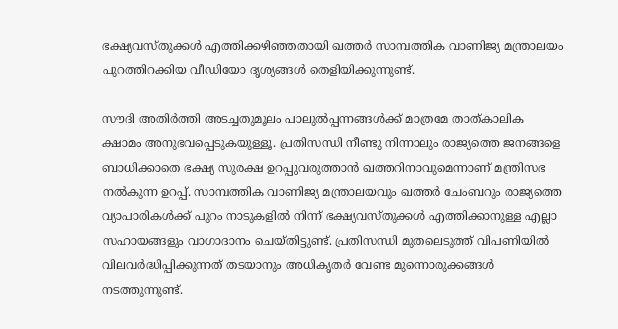ഭക്ഷ്യവസ്തുക്കള്‍ എത്തിക്കഴിഞ്ഞതായി ഖത്തര്‍ സാമ്പത്തിക വാണിജ്യ മന്ത്രാലയം പുറത്തിറക്കിയ വീഡിയോ ദൃശ്യങ്ങള്‍ തെളിയിക്കുന്നുണ്ട്.

സൗദി അതിര്‍ത്തി അടച്ചതുമൂലം പാലുല്‍പ്പന്നങ്ങള്‍ക്ക് മാത്രമേ താത്കാലിക ക്ഷാമം അനുഭവപ്പെടുകയുള്ളൂ. പ്രതിസന്ധി നീണ്ടു നിന്നാലും രാജ്യത്തെ ജനങ്ങളെ ബാധിക്കാതെ ഭക്ഷ്യ സുരക്ഷ ഉറപ്പുവരുത്താന്‍ ഖത്തറിനാവുമെന്നാണ് മന്ത്രിസഭ നല്‍കുന്ന ഉറപ്പ്. സാമ്പത്തിക വാണിജ്യ മന്ത്രാലയവും ഖത്തര്‍ ചേംബറും രാജ്യത്തെ വ്യാപാരികള്‍ക്ക് പുറം നാടുകളില്‍ നിന്ന് ഭക്ഷ്യവസ്തുക്കള്‍ എത്തിക്കാനുള്ള എല്ലാ സഹായങ്ങളും വാഗാദാനം ചെയ്തിട്ടുണ്ട്. പ്രതിസന്ധി മുതലെടുത്ത് വിപണിയില്‍ വിലവര്‍ദ്ധിപ്പിക്കുന്നത് തടയാനും അധികൃതര്‍ വേണ്ട മുന്നൊരുക്കങ്ങള്‍ നടത്തുന്നുണ്ട്.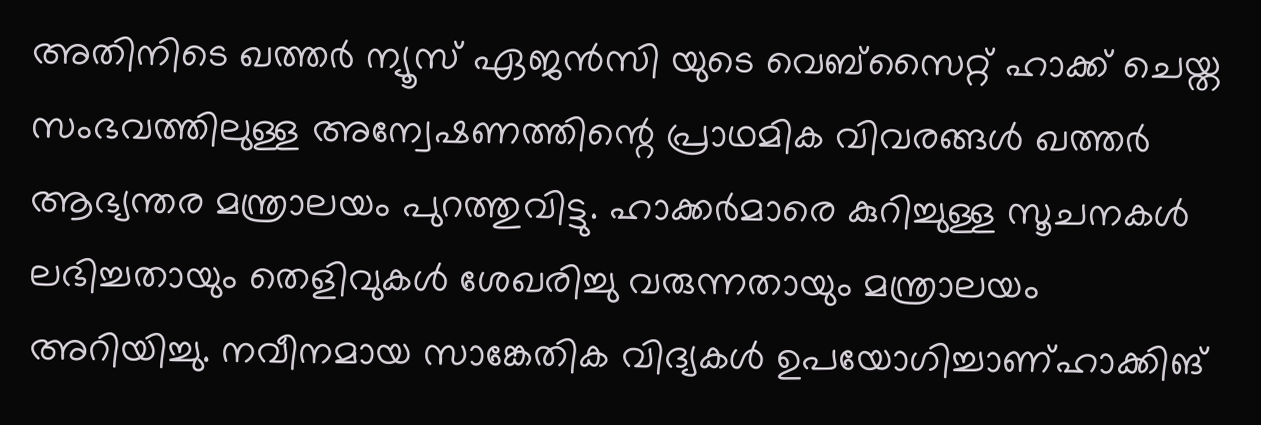അതിനിടെ ഖത്തര്‍ ന്യൂസ് ഏജന്‍സി യുടെ വെബ്‌സൈറ്റ് ഹാക്ക് ചെയ്ത സംഭവത്തിലുള്ള അന്വേഷണത്തിന്റെ പ്രാഥമിക വിവരങ്ങള്‍ ഖത്തര്‍ ആഭ്യന്തര മന്ത്രാലയം പുറത്തുവിട്ടു. ഹാക്കര്‍മാരെ കുറിച്ചുള്ള സൂചനകള്‍ ലഭിച്ചതായും തെളിവുകള്‍ ശേഖരിച്ചു വരുന്നതായും മന്ത്രാലയം അറിയിച്ചു. നവീനമായ സാങ്കേതിക വിദ്യകൾ ഉപയോഗിച്ചാണ്ഹാക്കിങ്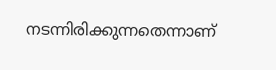നടന്നിരിക്കുന്നതെന്നാണ്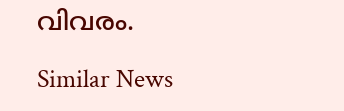വിവരം.

Similar News